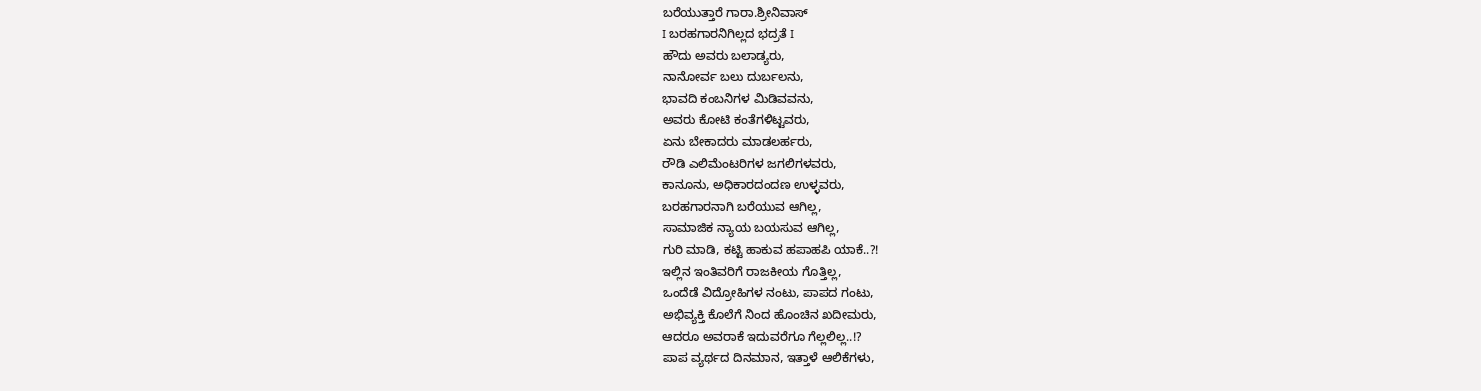ಬರೆಯುತ್ತಾರೆ ಗಾರಾ.ಶ್ರೀನಿವಾಸ್
I ಬರಹಗಾರನಿಗಿಲ್ಲದ ಭದ್ರತೆ I
ಹೌದು ಅವರು ಬಲಾಡ್ಯರು,
ನಾನೋರ್ವ ಬಲು ದುರ್ಬಲನು,
ಭಾವದಿ ಕಂಬನಿಗಳ ಮಿಡಿವವನು,
ಅವರು ಕೋಟಿ ಕಂತೆಗಳಿಟ್ಟವರು,
ಏನು ಬೇಕಾದರು ಮಾಡಲರ್ಹರು,
ರೌಡಿ ಎಲಿಮೆಂಟರಿಗಳ ಜಗಲಿಗಳವರು,
ಕಾನೂನು, ಅಧಿಕಾರದಂದಣ ಉಳ್ಳವರು,
ಬರಹಗಾರನಾಗಿ ಬರೆಯುವ ಆಗಿಲ್ಲ,
ಸಾಮಾಜಿಕ ನ್ಯಾಯ ಬಯಸುವ ಆಗಿಲ್ಲ,
ಗುರಿ ಮಾಡಿ, ಕಟ್ಟಿ ಹಾಕುವ ಹಪಾಹಪಿ ಯಾಕೆ..?!
ಇಲ್ಲಿನ ಇಂತಿವರಿಗೆ ರಾಜಕೀಯ ಗೊತ್ತಿಲ್ಲ,
ಒಂದೆಡೆ ವಿದ್ರೋಹಿಗಳ ನಂಟು, ಪಾಪದ ಗಂಟು,
ಅಭಿವ್ಯಕ್ತಿ ಕೊಲೆಗೆ ನಿಂದ ಹೊಂಚಿನ ಖದೀಮರು,
ಆದರೂ ಅವರಾಕೆ ಇದುವರೆಗೂ ಗೆಲ್ಲಲಿಲ್ಲ..!?
ಪಾಪ ವ್ಯರ್ಥದ ದಿನಮಾನ, ಇತ್ತಾಳೆ ಆಲಿಕೆಗಳು,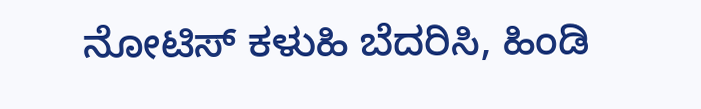ನೋಟಿಸ್ ಕಳುಹಿ ಬೆದರಿಸಿ, ಹಿಂಡಿ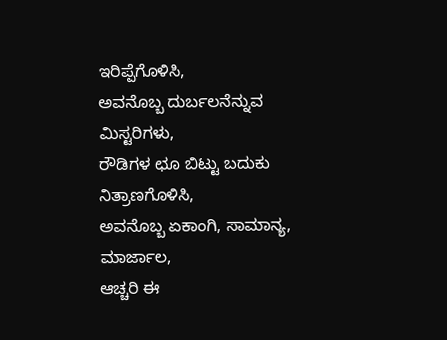ಇರಿಪ್ಪೆಗೊಳಿಸಿ,
ಅವನೊಬ್ಬ ದುರ್ಬಲನೆನ್ನುವ ಮಿಸ್ಟರಿಗಳು,
ರೌಡಿಗಳ ಛೂ ಬಿಟ್ಟು ಬದುಕು ನಿತ್ರಾಣಗೊಳಿಸಿ,
ಅವನೊಬ್ಬ ಏಕಾಂಗಿ, ಸಾಮಾನ್ಯ, ಮಾರ್ಜಾಲ,
ಆಚ್ಚರಿ ಈ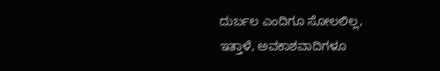ದುರ್ಬಲ ಎಂದಿಗೂ ಸೋಲಲಿಲ್ಲ,
ಇತ್ತಾಳೆ, ಅವಕಾಶವಾದಿಗಳೂ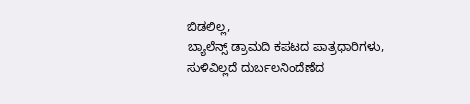ಬಿಡಲಿಲ್ಲ,
ಬ್ಯಾಲೆನ್ಸ್ ಡ್ರಾಮದಿ ಕಪಟದ ಪಾತ್ರಧಾರಿಗಳು,
ಸುಳಿವಿಲ್ಲದೆ ದುರ್ಬಲನಿಂದೆಣೆದ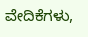ವೇದಿಕೆಗಳು,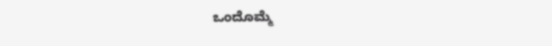ಒಂದೊಮ್ಮೆ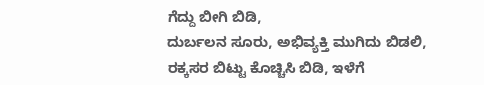ಗೆದ್ದು ಬೀಗಿ ಬಿಡಿ,
ದುರ್ಬಲನ ಸೂರು, ಅಭಿವ್ಯಕ್ತಿ ಮುಗಿದು ಬಿಡಲಿ,
ರಕ್ಕಸರ ಬಿಟ್ಟು ಕೊಚ್ಚಿಸಿ ಬಿಡಿ, ಇಳೆಗೆ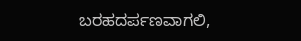ಬರಹದರ್ಪಣವಾಗಲಿ,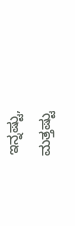ಇನ್ನಷ್ಟು, ಮತ್ತಷ್ಟು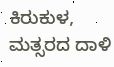ಕಿರುಕುಳ, ಮತ್ಸರದ ದಾಳಿ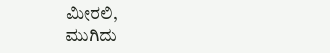ಮೀರಲಿ,
ಮುಗಿದು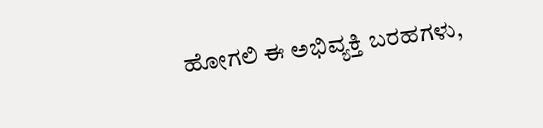ಹೋಗಲಿ ಈ ಅಭಿವ್ಯಕ್ತಿ ಬರಹಗಳು,